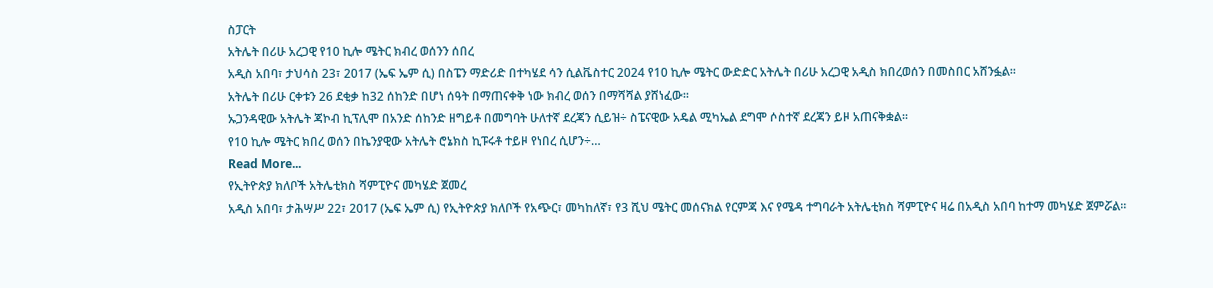ስፓርት
አትሌት በሪሁ አረጋዊ የ10 ኪሎ ሜትር ክብረ ወሰንን ሰበረ
አዲስ አበባ፣ ታህሳስ 23፣ 2017 (ኤፍ ኤም ሲ) በስፔን ማድሪድ በተካሄደ ሳን ሲልቬስተር 2024 የ10 ኪሎ ሜትር ውድድር አትሌት በሪሁ አረጋዊ አዲስ ክበረወሰን በመስበር አሸንፏል፡፡
አትሌት በሪሁ ርቀቱን 26 ደቂቃ ከ32 ሰከንድ በሆነ ሰዓት በማጠናቀቅ ነው ክብረ ወሰን በማሻሻል ያሸነፈው፡፡
ኡጋንዳዊው አትሌት ጃኮብ ኪፕሊሞ በአንድ ሰከንድ ዘግይቶ በመግባት ሁለተኛ ደረጃን ሲይዝ÷ ስፔናዊው አዴል ሚካኤል ደግሞ ሶስተኛ ደረጃን ይዞ አጠናቅቋል፡፡
የ10 ኪሎ ሜትር ክበረ ወሰን በኬንያዊው አትሌት ሮኔክስ ኪፑሩቶ ተይዞ የነበረ ሲሆን÷…
Read More...
የኢትዮጵያ ክለቦች አትሌቲክስ ሻምፒዮና መካሄድ ጀመረ
አዲስ አበባ፣ ታሕሣሥ 22፣ 2017 (ኤፍ ኤም ሲ) የኢትዮጵያ ክለቦች የአጭር፣ መካከለኛ፣ የ3 ሺህ ሜትር መሰናክል የርምጃ እና የሜዳ ተግባራት አትሌቲክስ ሻምፒዮና ዛሬ በአዲስ አበባ ከተማ መካሄድ ጀምሯል፡፡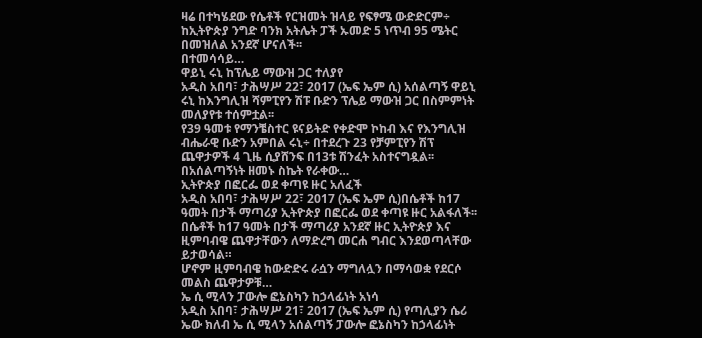ዛሬ በተካሄደው የሴቶች የርዝመት ዝላይ የፍፃሜ ውድድርም÷ ከኢትዮጵያ ንግድ ባንክ አትሌት ፓች ኡመድ 5 ነጥብ 95 ሜትር በመዝለል አንደኛ ሆናለች፡፡
በተመሳሳይ…
ዋይኒ ሩኒ ከፕሌይ ማውዝ ጋር ተለያየ
አዲስ አበባ፣ ታሕሣሥ 22፣ 2017 (ኤፍ ኤም ሲ) አሰልጣኝ ዋይኒ ሩኒ ከእንግሊዝ ሻምፒየን ሽፑ ቡድን ፕሌይ ማውዝ ጋር በስምምነት መለያየቱ ተሰምቷል፡፡
የ39 ዓመቱ የማንቼስተር ዩናይትድ የቀድሞ ኮከብ እና የእንግሊዝ ብሔራዊ ቡድን አምበል ሩኒ÷ በተደረጉ 23 የቻምፒየን ሽፕ ጨዋታዎች 4 ጊዜ ሲያሸንፍ በ13ቱ ሽንፈት አስተናግዷል፡፡
በአሰልጣኝነት ዘመኑ ስኬት የራቀው…
ኢትዮጵያ በፎርፌ ወደ ቀጣዩ ዙር አለፈች
አዲስ አበባ፣ ታሕሣሥ 22፣ 2017 (ኤፍ ኤም ሲ)በሴቶች ከ17 ዓመት በታች ማጣሪያ ኢትዮጵያ በፎርፌ ወደ ቀጣዩ ዙር አልፋለች፡፡
በሴቶች ከ17 ዓመት በታች ማጣሪያ አንደኛ ዙር ኢትዮጵያ እና ዚምባብዌ ጨዋታቸውን ለማድረግ መርሐ ግብር እንደወጣላቸው ይታወሳል።
ሆኖም ዚምባብዌ ከውድድሩ ራሷን ማግለሏን በማሳወቋ የደርሶ መልስ ጨዋታዎቹ…
ኤ ሲ ሚላን ፓውሎ ፎኔስካን ከኃላፊነት አነሳ
አዲስ አበባ፣ ታሕሣሥ 21፣ 2017 (ኤፍ ኤም ሲ) የጣሊያን ሴሪ ኤው ክለብ ኤ ሲ ሚላን አሰልጣኝ ፓውሎ ፎኔስካን ከኃላፊነት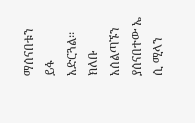ማሰናበቱን ይፋ አድርጓል፡፡
ክለቡ አሰልጣኙን ያሰናበተው ኤ ሲ ሚላን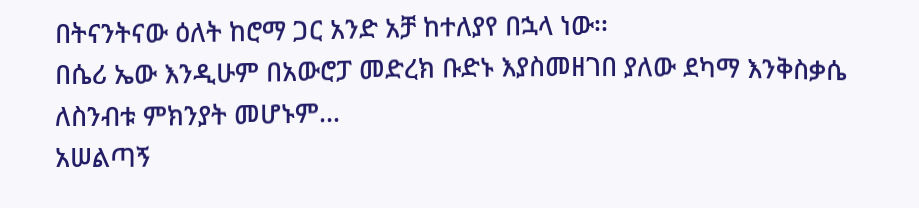በትናንትናው ዕለት ከሮማ ጋር አንድ አቻ ከተለያየ በኋላ ነው፡፡
በሴሪ ኤው እንዲሁም በአውሮፓ መድረክ ቡድኑ እያስመዘገበ ያለው ደካማ እንቅስቃሴ ለስንብቱ ምክንያት መሆኑም…
አሠልጣኝ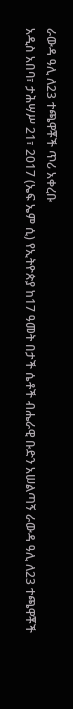ራውዳ ዓሊ ለ23 ተጫዋቾች ጥሪ አቀረቡ
አዲስ አበባ፣ ታሕሣሥ 21፣ 2017 (ኤፍ ኤም ሲ) የኢትዮጵያ ከ17 ዓመት በታች ሴቶች ብሔራዊ ቡድን አሠልጣኝ ራውዳ ዓሊ ለ23 ተጫዋቾች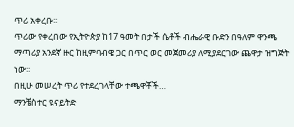ጥሪ አቀረቡ፡፡
ጥሪው የቀረበው የኢትዮጵያ ከ17 ዓመት በታች ሴቶች ብሔራዊ ቡድን በዓለም ዋንጫ ማጣሪያ አንደኛ ዙር ከዚምባብዌ ጋር በጥር ወር መጀመሪያ ለሚያደርገው ጨዋታ ዝግጅት ነው፡፡
በዚሁ መሠረት ጥሪ የተደረገላቸው ተጫዋቾች…
ማንቼስተር ዩናይትድ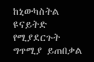ከኒውካስትል ዩናይትድ የሚያደርጉት ግጥሚያ ይጠበቃል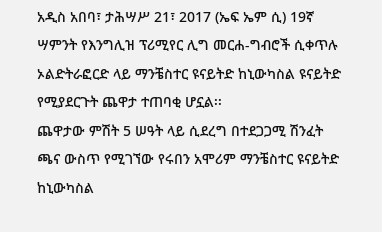አዲስ አበባ፣ ታሕሣሥ 21፣ 2017 (ኤፍ ኤም ሲ) 19ኛ ሣምንት የእንግሊዝ ፕሪሚየር ሊግ መርሐ-ግብሮች ሲቀጥሉ ኦልድትራፎርድ ላይ ማንቼስተር ዩናይትድ ከኒውካስል ዩናይትድ የሚያደርጉት ጨዋታ ተጠባቂ ሆኗል፡፡
ጨዋታው ምሽት 5 ሠዓት ላይ ሲደረግ በተደጋጋሚ ሽንፈት ጫና ውስጥ የሚገኘው የሩበን አሞሪም ማንቼስተር ዩናይትድ ከኒውካስል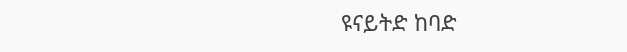ዩናይትድ ከባድ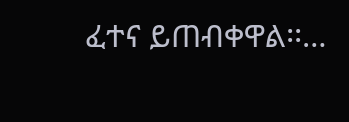ፈተና ይጠብቀዋል፡፡…